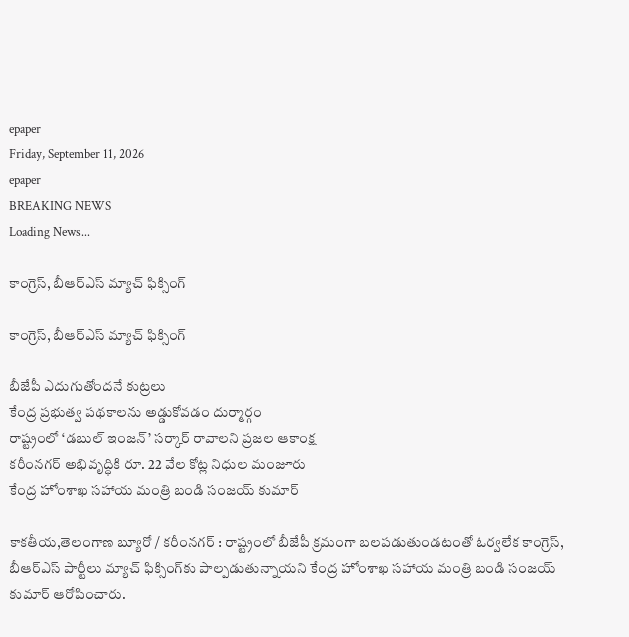epaper
Friday, September 11, 2026
epaper
BREAKING NEWS
Loading News...

కాంగ్రెస్, బీఆర్ఎస్ మ్యాచ్ ఫిక్సింగ్

కాంగ్రెస్, బీఆర్ఎస్ మ్యాచ్ ఫిక్సింగ్

బీజేపీ ఎదుగుతోందనే కుట్ర‌లు
కేంద్ర ప్ర‌భుత్వ ప‌థ‌కాల‌ను అడ్డుకోవడం దుర్మార్గం
రాష్ట్రంలో ‘డబుల్ ఇంజన్’ సర్కార్ రావాలని ప్రజల ఆకాంక్ష
కరీంనగర్ అభివృద్ధికి రూ. 22 వేల కోట్ల నిధుల మంజూరు
కేంద్ర హోంశాఖ సహాయ మంత్రి బండి సంజయ్ కుమార్

కాక‌తీయ‌,తెలంగాణ బ్యూరో / క‌రీంన‌గ‌ర్ : రాష్ట్రంలో బీజేపీ క్రమంగా బలపడుతుండటంతో ఓర్వలేక కాంగ్రెస్, బీఆర్ఎస్ పార్టీలు మ్యాచ్ ఫిక్సింగ్‌కు పాల్పడుతున్నాయని కేంద్ర హోంశాఖ సహాయ మంత్రి బండి సంజయ్ కుమార్ ఆరోపించారు.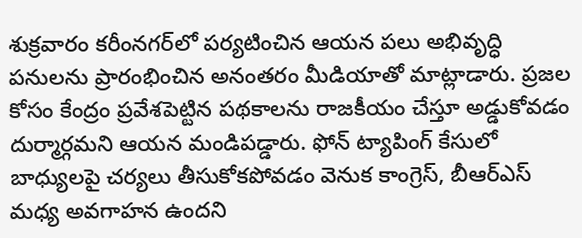శుక్రవారం కరీంనగర్‌లో పర్యటించిన ఆయన పలు అభివృద్ధి పనులను ప్రారంభించిన అనంతరం మీడియాతో మాట్లాడారు. ప్రజల కోసం కేంద్రం ప్రవేశపెట్టిన పథకాలను రాజకీయం చేస్తూ అడ్డుకోవడం దుర్మార్గమని ఆయన మండిపడ్డారు. ఫోన్ ట్యాపింగ్ కేసులో బాధ్యులపై చర్యలు తీసుకోకపోవడం వెనుక కాంగ్రెస్, బీఆర్ఎస్ మధ్య అవగాహన ఉందని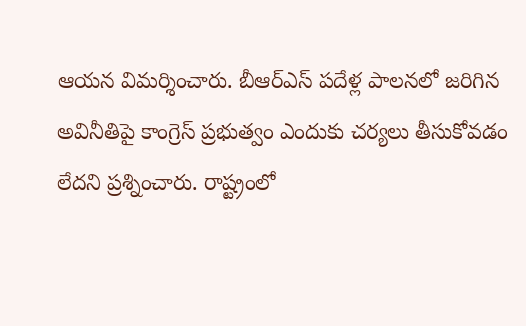ఆయన విమర్శించారు. బీఆర్ఎస్ పదేళ్ల పాలనలో జరిగిన అవినీతిపై కాంగ్రెస్ ప్రభుత్వం ఎందుకు చర్యలు తీసుకోవడం లేదని ప్రశ్నించారు. రాష్ట్రంలో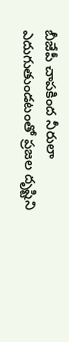బీజేపీ చాపకింద నీరులా ఎదుగుతుండటంతో ప్రజల దృష్టిని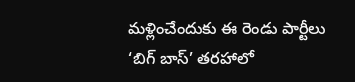మళ్లించేందుకు ఈ రెండు పార్టీలు ‘బిగ్ బాస్’ తరహాలో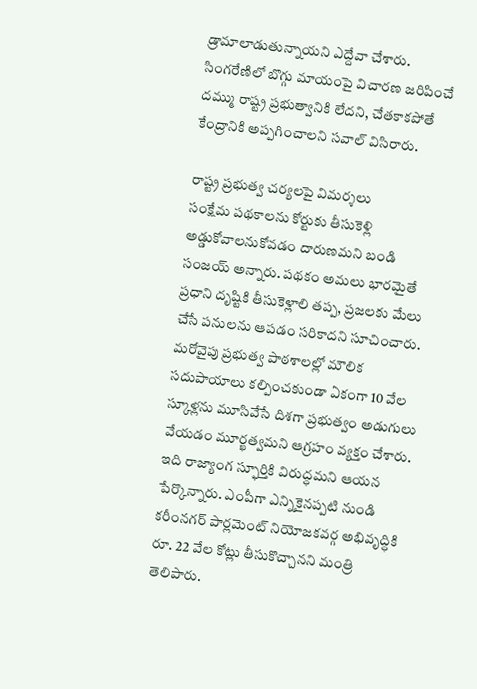డ్రామాలాడుతున్నాయని ఎద్దేవా చేశారు. సింగరేణిలో బొగ్గు మాయంపై విచారణ జరిపించే దమ్ము రాష్ట్ర ప్రభుత్వానికి లేదని, చేతకాకపోతే కేంద్రానికి అప్పగించాలని సవాల్ విసిరారు.

రాష్ట్ర ప్రభుత్వ చర్యలపై విమర్శలు
సంక్షేమ పథకాలను కోర్టుకు తీసుకెళ్లి అడ్డుకోవాలనుకోవడం దారుణమని బండి సంజయ్ అన్నారు. పథకం అమలు భారమైతే ప్రధాని దృష్టికి తీసుకెళ్లాలి తప్ప, ప్రజలకు మేలు చేసే పనులను ఆపడం సరికాదని సూచించారు. మరోవైపు ప్రభుత్వ పాఠశాలల్లో మౌలిక సదుపాయాలు కల్పించకుండా ఏకంగా 10 వేల స్కూళ్లను మూసివేసే దిశగా ప్రభుత్వం అడుగులు వేయడం మూర్ఖత్వమని ఆగ్రహం వ్యక్తం చేశారు. ఇది రాజ్యాంగ స్ఫూర్తికి విరుద్ధమని ఆయన పేర్కొన్నారు. ఎంపీగా ఎన్నికైనప్పటి నుండి కరీంనగర్ పార్లమెంట్ నియోజకవర్గ అభివృద్ధికి రూ. 22 వేల కోట్లు తీసుకొచ్చానని మంత్రి తెలిపారు.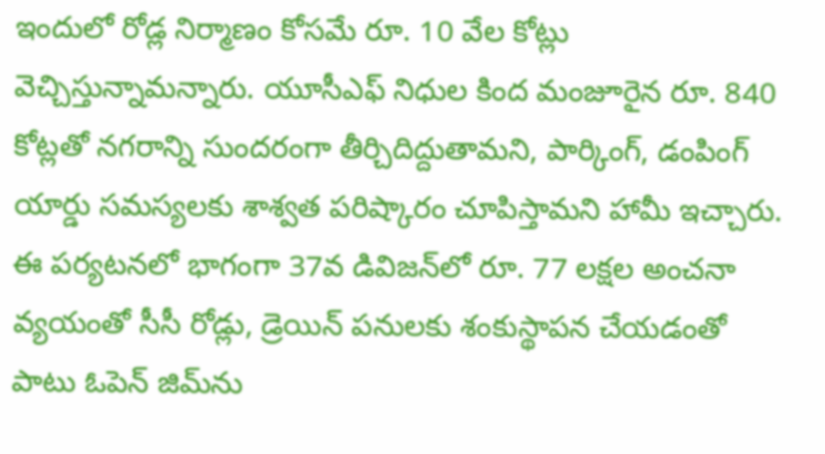ఇందులో రోడ్ల నిర్మాణం కోసమే రూ. 10 వేల కోట్లు వెచ్చిస్తున్నామన్నారు. యూసీఎఫ్ నిధుల కింద మంజూరైన రూ. 840 కోట్లతో నగరాన్ని సుందరంగా తీర్చిదిద్దుతామని, పార్కింగ్, డంపింగ్ యార్డు సమస్యలకు శాశ్వత పరిష్కారం చూపిస్తామని హామీ ఇచ్చారు. ఈ పర్యటనలో భాగంగా 37వ డివిజన్‌లో రూ. 77 లక్షల అంచనా వ్యయంతో సీసీ రోడ్లు, డ్రెయిన్ పనులకు శంకుస్థాపన చేయడంతో పాటు ఓపెన్ జిమ్‌ను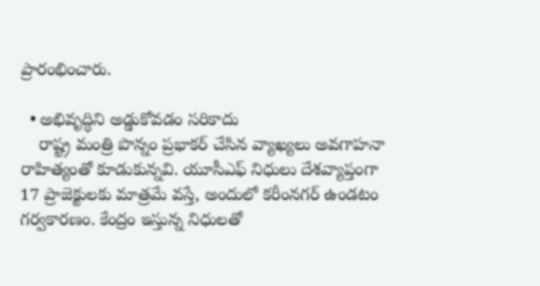ప్రారంభించారు.

  • అభివృద్ధిని అడ్డుకోవడం సరికాదు
    రాష్ట్ర మంత్రి పొన్నం ప్రభాకర్ చేసిన వ్యాఖ్యలు అవగాహనా రాహిత్యంతో కూడుకున్నవి. యూసీఎఫ్ నిధులు దేశవ్యాప్తంగా 17 ప్రాజెక్టులకు మాత్రమే వస్తే, అందులో కరీంనగర్ ఉండటం గర్వకారణం. కేంద్రం ఇస్తున్న నిధులతో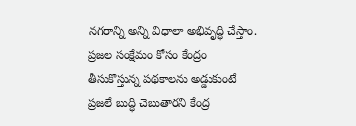నగరాన్ని అన్ని విధాలా అభివృద్ధి చేస్తాం. ప్రజల సంక్షేమం కోసం కేంద్రం తీసుకొస్తున్న పథకాలను అడ్డుకుంటే ప్రజలే బుద్ధి చెబుతారని కేంద్ర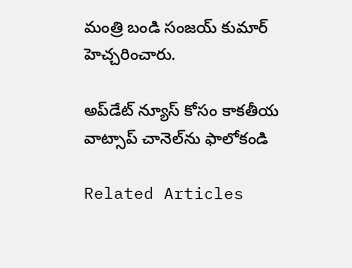మంత్రి బండి సంజయ్ కుమార్ హెచ్చరించారు.

అప్‌డేట్ న్యూస్ కోసం కాక‌తీయ వాట్సాప్ చానెల్‌ను ఫాలోకండి

Related Articles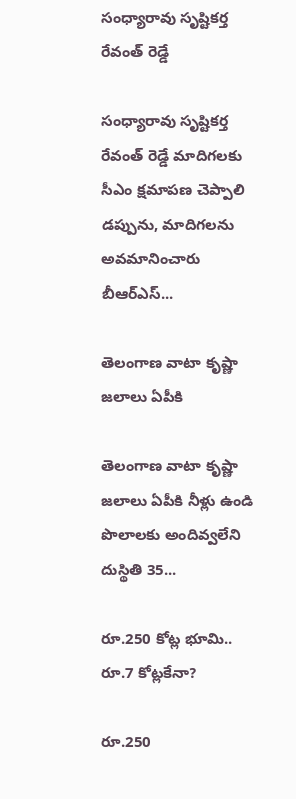సంధ్యారావు సృష్టికర్త రేవంత్‌ రెడ్డే

సంధ్యారావు సృష్టికర్త రేవంత్‌ రెడ్డే మాదిగలకు సీఎం క్షమాపణ చెప్పాలి డప్పును, మాదిగలను అవమానించారు బీఆర్‌ఎస్‌...

తెలంగాణ వాటా కృష్ణా జలాలు ఏపీకి

తెలంగాణ వాటా కృష్ణా జలాలు ఏపీకి నీళ్లు ఉండి పొలాలకు అందివ్వ‌లేని దుస్థితి 35...

రూ.250 కోట్ల భూమి.. రూ.7 కోట్లకేనా?

రూ.250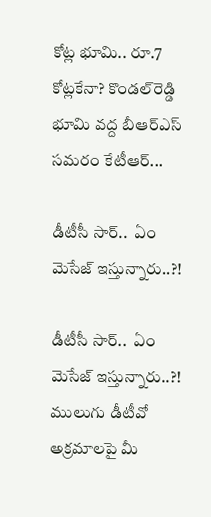కోట్ల భూమి.. రూ.7 కోట్లకేనా? కొండల్‌రెడ్డి భూమి వద్ద బీఆర్‌ఎస్‌ సమరం కేటీఆర్‌...

డీటీసీ సార్‌..  ఏం మెసేజ్ ఇస్తున్నారు..?!

డీటీసీ సార్‌..  ఏం మెసేజ్ ఇస్తున్నారు..?! ములుగు డీటీవో అక్ర‌మాల‌పై మీ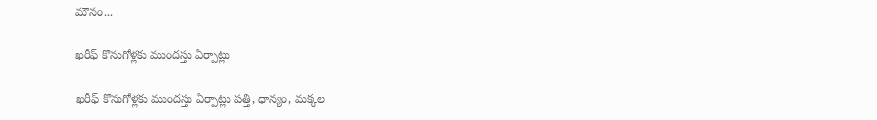మౌనం...

ఖరీఫ్‌ కొనుగోళ్లకు ముందస్తు ఏర్పాట్లు

ఖరీఫ్‌ కొనుగోళ్లకు ముందస్తు ఏర్పాట్లు పత్తి, ధాన్యం, మక్కల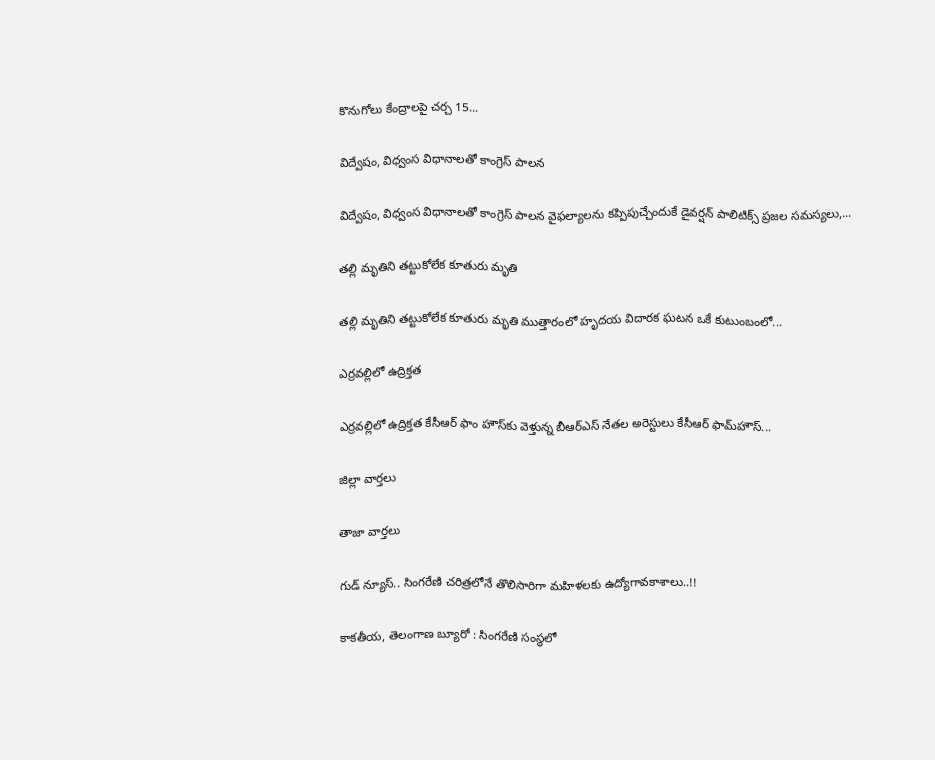కొనుగోలు కేంద్రాలపై చర్చ 15...

విద్వేషం, విధ్వంస విధానాలతో కాంగ్రెస్‌ పాలన

విద్వేషం, విధ్వంస విధానాలతో కాంగ్రెస్‌ పాలన వైఫల్యాలను కప్పిపుచ్చేందుకే డైవర్షన్‌ పాలిటిక్స్‌ ప్రజల సమస్యలు,...

తల్లి మృతిని తట్టుకోలేక కూతురు మృతి

తల్లి మృతిని తట్టుకోలేక కూతురు మృతి ముత్తారంలో హృదయ విదారక ఘటన ఒకే కుటుంబంలో...

ఎర్రవల్లిలో ఉద్రిక్తత

ఎర్రవల్లిలో ఉద్రిక్తత కేసీఆర్ ఫాం హౌస్‌కు వెళ్తున్న బీఆర్‌ఎస్‌ నేతల అరెస్టులు కేసీఆర్‌ ఫామ్‌హౌస్‌...

జిల్లా వార్త‌లు

తాజా వార్త‌లు

గుడ్ న్యూస్.. సింగరేణి చరిత్రలోనే తొలిసారిగా మ‌హిళ‌ల‌కు ఉద్యోగావ‌కాశాలు..!!

కాక‌తీయ‌, తెలంగాణ బ్యూరో : సింగరేణి సంస్థలో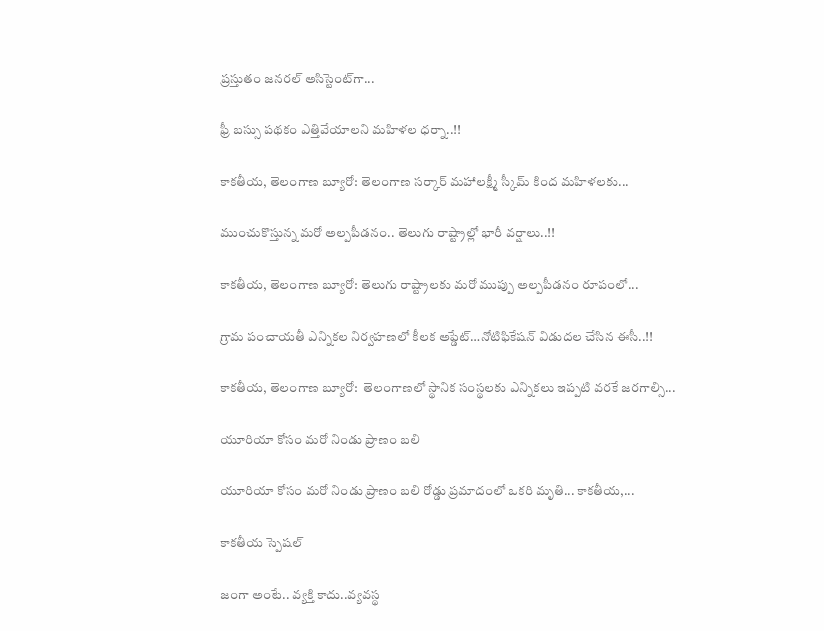ప్రస్తుతం జనరల్ అసిస్టెంట్‌గా...

ఫ్రీ బస్సు పథకం ఎత్తివేయాలని మహిళల ధర్నా..!!

కాకతీయ, తెలంగాణ బ్యూరో: తెలంగాణ సర్కార్ మహాలక్ష్మీ స్కీమ్ కింద మహిళలకు...

ముంచుకొస్తున్న మరో అల్పపీడనం.. తెలుగు రాష్ట్రాల్లో భారీ వర్షాలు..!!

కాకతీయ, తెలంగాణ బ్యూరో: తెలుగు రాష్ట్రాలకు మరో ముప్పు అల్పపీడనం రూపంలో...

గ్రామ పంచాయ‌తీ ఎన్నిక‌ల నిర్వ‌హ‌ణ‌లో కీల‌క అప్డేట్‌…నోటిఫికేషన్ విడుదల చేసిన ఈసీ..!!

కాకతీయ, తెలంగాణ బ్యూరో:  తెలంగాణలో స్థానిక సంస్థలకు ఎన్నికలు ఇప్పటి వరకే జరగాల్సి...

యూరియా కోసం మరో నిండు ప్రాణం బలి

యూరియా కోసం మరో నిండు ప్రాణం బలి రోడ్డు ప్రమాదంలో ఒకరి మృతి... కాకతీయ,...

కాక‌తీయ స్పెష‌ల్‌

జంగా అంటే.. వ్య‌క్తి కాదు..వ్య‌వస్థ‌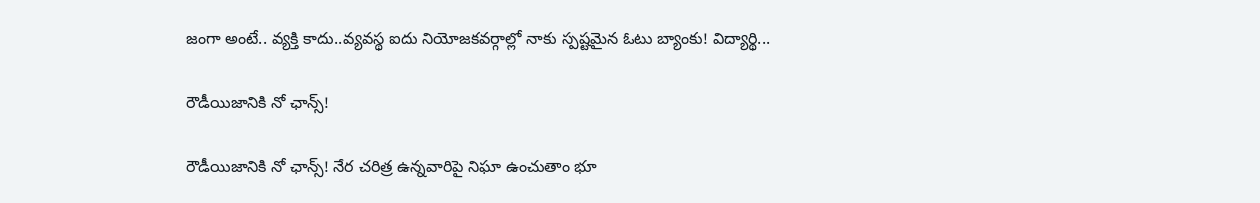జంగా అంటే.. వ్య‌క్తి కాదు..వ్య‌వస్థ‌ ఐదు నియోజ‌క‌వ‌ర్గాల్లో నాకు స్ప‌ష్ట‌మైన ఓటు బ్యాంకు! విద్యార్థి...

రౌడీయిజానికి నో ఛాన్స్‌!

రౌడీయిజానికి నో ఛాన్స్‌! నేర చరిత్ర ఉన్న‌వారిపై నిఘా ఉంచుతాం భూ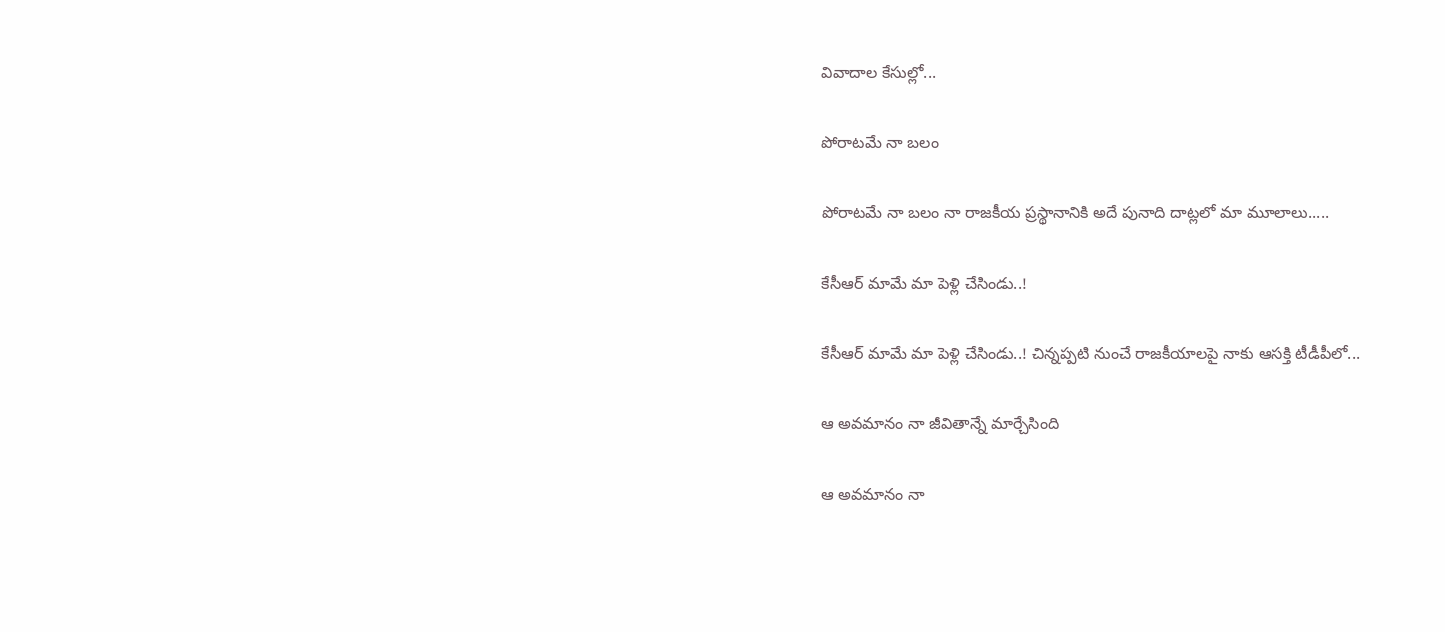వివాదాల కేసుల్లో...

పోరాటమే నా బలం

పోరాటమే నా బలం నా రాజకీయ ప్రస్థానానికి అదే పునాది దాట్లలో మా మూలాలు.....

కేసీఆర్‌ మామే మా పెళ్లి చేసిండు..!

కేసీఆర్‌ మామే మా పెళ్లి చేసిండు..! చిన్నప్ప‌టి నుంచే రాజకీయాలపై నాకు ఆసక్తి టీడీపీలో...

ఆ అవమానం నా జీవితాన్నే మార్చేసింది

ఆ అవమానం నా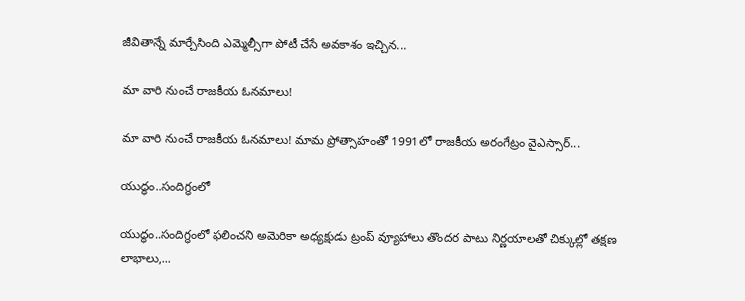జీవితాన్నే మార్చేసింది ఎమ్మెల్సీగా పోటీ చేసే అవ‌కాశం ఇచ్చిన...

మా వారి నుంచే రాజకీయ ఓనమాలు!

మా వారి నుంచే రాజకీయ ఓనమాలు! మామ ప్రోత్సాహంతో 1991లో రాజకీయ అరంగేట్రం వైఎస్సార్‌...

యుద్ధం..సందిగ్ధంలో

యుద్ధం..సందిగ్ధంలో ఫ‌లించని అమెరికా అధ్య‌క్షుడు ట్రంప్ వ్యూహాలు తొంద‌ర పాటు నిర్ణ‌యాల‌తో చిక్కుల్లో తక్షణ లాభాలు,...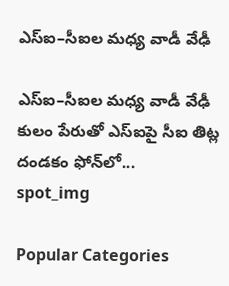ఎస్ఐ–సీఐల మ‌ధ్య వాడీ వేఢీ

ఎస్ఐ–సీఐల మ‌ధ్య వాడీ వేఢీ కులం పేరుతో ఎస్ఐపై సీఐ తిట్ల దండ‌కం ఫోన్‌లో...
spot_img

Popular Categories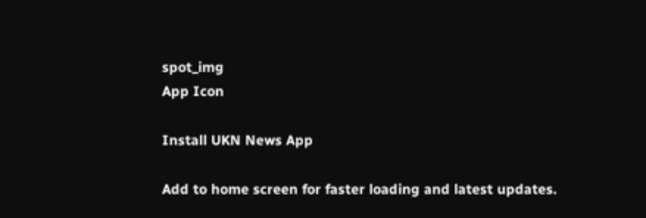spot_img
App Icon

Install UKN News App

Add to home screen for faster loading and latest updates.